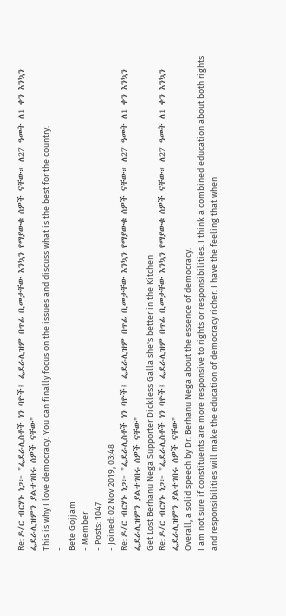Re: ዶ/ር ብርሃኑ ነጋ፦ "ፌደራሊስቶች ነን ባዮች፤ ፌደራሊዝም በጥፊ ቢመታቸው እንኳን የማያውቁ ሰዎች ናቸው። ለ27 ዓመት ለ1 ቀን እንኳን ፌደራሊዝምን ያልተገበሩ ሰዎች ናቸው"
This is why I love democracy. You can finally focus on the issues and discuss what is the best for the country.
-
Bete Gojjam
- Member
- Posts: 1047
- Joined: 02 Nov 2019, 03:48
Re: ዶ/ር ብርሃኑ ነጋ፦ "ፌደራሊስቶች ነን ባዮች፤ ፌደራሊዝም በጥፊ ቢመታቸው እንኳን የማያውቁ ሰዎች ናቸው። ለ27 ዓመት ለ1 ቀን እንኳን ፌደራሊዝምን ያልተገበሩ ሰዎች ናቸው"
Get Lost Berhanu Nega Supporter Dickless Galla she's better in the Kitchen
Re: ዶ/ር ብርሃኑ ነጋ፦ "ፌደራሊስቶች ነን ባዮች፤ ፌደራሊዝም በጥፊ ቢመታቸው እንኳን የማያውቁ ሰዎች ናቸው። ለ27 ዓመት ለ1 ቀን እንኳን ፌደራሊዝምን ያልተገበሩ ሰዎች ናቸው"
Overall, a solid speech by Dr. Berhanu Nega about the essence of democracy.
I am not sure if constituents are more responsive to rights or responsibilities. I think a combined education about both rights and responsibilities will make the education of democracy richer. I have the feeling that when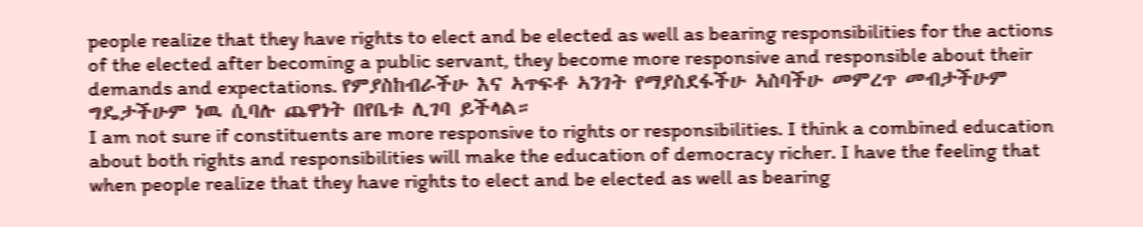people realize that they have rights to elect and be elected as well as bearing responsibilities for the actions of the elected after becoming a public servant, they become more responsive and responsible about their demands and expectations. የምያስከብራችሁ እና ኣጥፍቶ ኣንገት የማያስደፋችሁ ኣስባችሁ መምረጥ መብታችሁም ግዴታችሁም ነዉ ሲባሉ ጨዋነት በየቤቱ ሊገባ ይችላል።
I am not sure if constituents are more responsive to rights or responsibilities. I think a combined education about both rights and responsibilities will make the education of democracy richer. I have the feeling that when people realize that they have rights to elect and be elected as well as bearing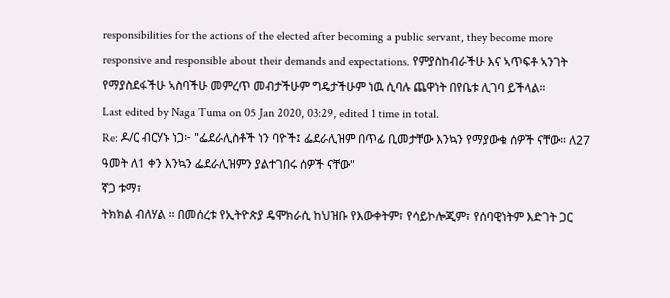responsibilities for the actions of the elected after becoming a public servant, they become more responsive and responsible about their demands and expectations. የምያስከብራችሁ እና ኣጥፍቶ ኣንገት የማያስደፋችሁ ኣስባችሁ መምረጥ መብታችሁም ግዴታችሁም ነዉ ሲባሉ ጨዋነት በየቤቱ ሊገባ ይችላል።
Last edited by Naga Tuma on 05 Jan 2020, 03:29, edited 1 time in total.
Re: ዶ/ር ብርሃኑ ነጋ፦ "ፌደራሊስቶች ነን ባዮች፤ ፌደራሊዝም በጥፊ ቢመታቸው እንኳን የማያውቁ ሰዎች ናቸው። ለ27 ዓመት ለ1 ቀን እንኳን ፌደራሊዝምን ያልተገበሩ ሰዎች ናቸው"
ኛጋ ቱማ፣
ትክክል ብለሃል ። በመሰረቱ የኢትዮጵያ ዴሞክራሲ ከህዝቡ የእውቀትም፣ የሳይኮሎጂም፣ የሰባዊነትም እድገት ጋር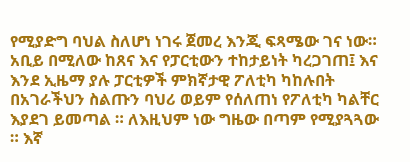የሚያድግ ባህል ስለሆነ ነገሩ ጀመረ እንጂ ፍጻሜው ገና ነው። አቢይ በሚለው ከጸና እና የፓርቲውን ተከታይነት ካረጋገጠ፤ እና እንደ ኢዜማ ያሉ ፓርቲዎች ምክኛታዊ ፖለቲካ ካከሉበት በአገራችህን ስልጡን ባህሪ ወይም የሰለጠነ የፖለቲካ ካልቸር እያደገ ይመጣል ። ለእዚህም ነው ግዜው በጣም የሚያጓጓው ። እኛ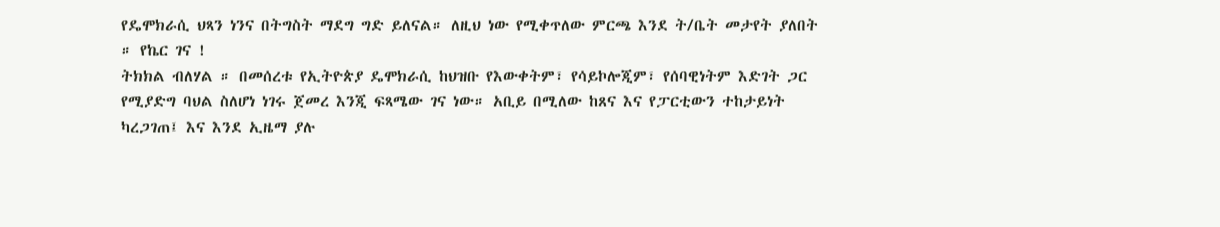የዴሞክራሲ ህጻን ነንና በትግስት ማደግ ግድ ይለናል። ለዚህ ነው የሚቀጥለው ምርጫ እንደ ት/ቤት መታየት ያለበት ። የኬር ገና !
ትክክል ብለሃል ። በመሰረቱ የኢትዮጵያ ዴሞክራሲ ከህዝቡ የእውቀትም፣ የሳይኮሎጂም፣ የሰባዊነትም እድገት ጋር የሚያድግ ባህል ስለሆነ ነገሩ ጀመረ እንጂ ፍጻሜው ገና ነው። አቢይ በሚለው ከጸና እና የፓርቲውን ተከታይነት ካረጋገጠ፤ እና እንደ ኢዜማ ያሉ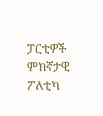ፓርቲዎች ምክኛታዊ ፖለቲካ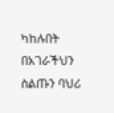ካከሉበት በአገራችህን ስልጡን ባህሪ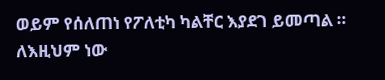ወይም የሰለጠነ የፖለቲካ ካልቸር እያደገ ይመጣል ። ለእዚህም ነው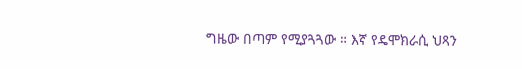ግዜው በጣም የሚያጓጓው ። እኛ የዴሞክራሲ ህጻን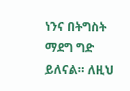ነንና በትግስት ማደግ ግድ ይለናል። ለዚህ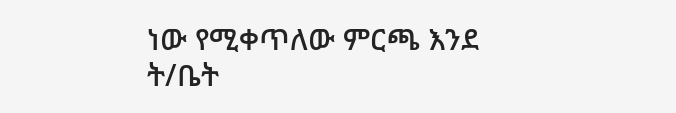ነው የሚቀጥለው ምርጫ እንደ ት/ቤት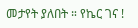መታየት ያለበት ። የኬር ገና !